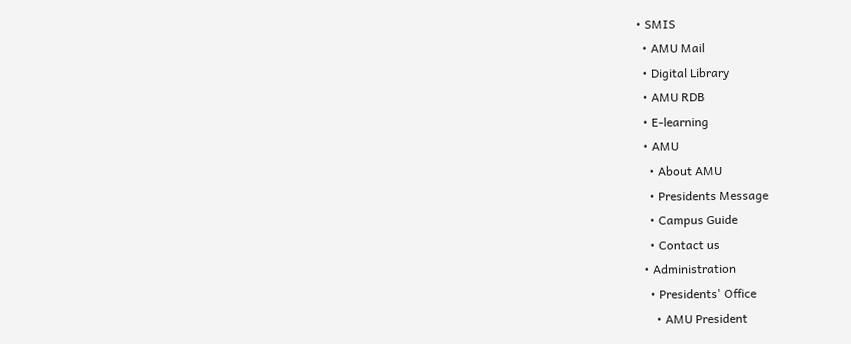• SMIS
  • AMU Mail
  • Digital Library
  • AMU RDB
  • E-learning
  • AMU
    • About AMU
    • Presidents Message
    • Campus Guide
    • Contact us
  • Administration
    • Presidents' Office
      • AMU President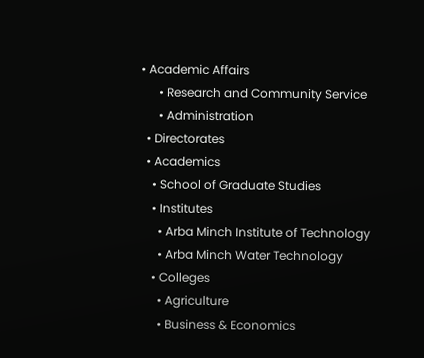• Academic Affairs
      • Research and Community Service
      • Administration
  • Directorates
  • Academics
    • School of Graduate Studies
    • Institutes
      • Arba Minch Institute of Technology
      • Arba Minch Water Technology
    • Colleges
      • Agriculture
      • Business & Economics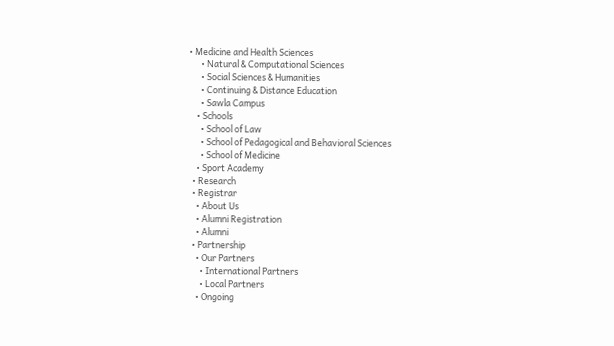• Medicine and Health Sciences
      • Natural & Computational Sciences
      • Social Sciences & Humanities
      • Continuing & Distance Education
      • Sawla Campus
    • Schools
      • School of Law
      • School of Pedagogical and Behavioral Sciences
      • School of Medicine
    • Sport Academy
  • Research
  • Registrar
    • About Us
    • Alumni Registration
    • Alumni
  • Partnership
    • Our Partners
      • International Partners
      • Local Partners
    • Ongoing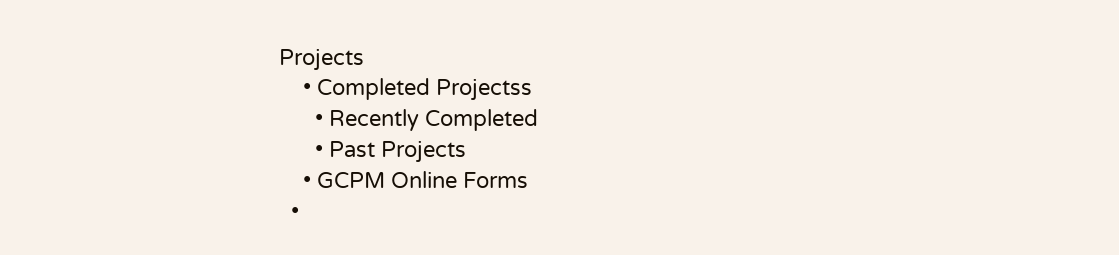Projects
    • Completed Projectss
      • Recently Completed
      • Past Projects
    • GCPM Online Forms
  •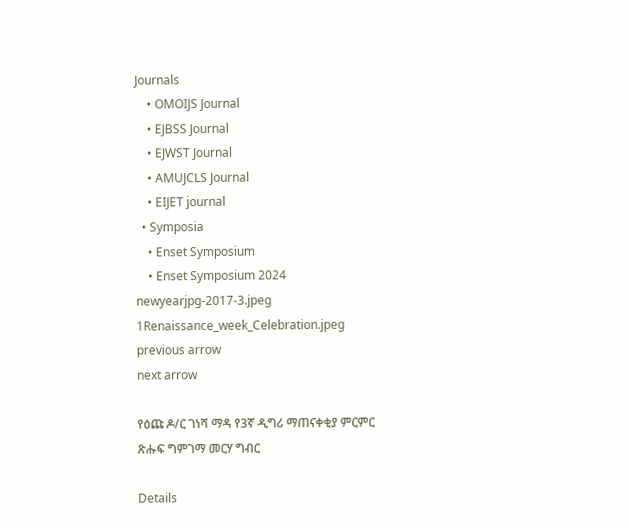Journals
    • OMOIJS Journal
    • EJBSS Journal
    • EJWST Journal
    • AMUJCLS Journal
    • EIJET journal
  • Symposia
    • Enset Symposium
    • Enset Symposium 2024
newyearjpg-2017-3.jpeg
1Renaissance_week_Celebration.jpeg
previous arrow
next arrow

የዕጩ ዶ/ር ገነሻ ማዳ የ3ኛ ዲግሪ ማጠናቀቂያ ምርምር ጽሑፍ ግምገማ መርሃ ግብር

Details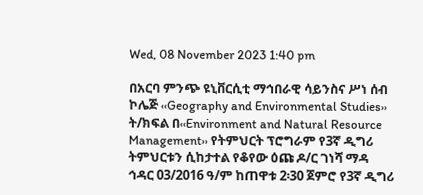Wed, 08 November 2023 1:40 pm

በአርባ ምንጭ ዩኒቨርሲቲ ማኅበራዊ ሳይንስና ሥነ ሰብ ኮሌጅ ‹‹Geography and Environmental Studies›› ት/ክፍል በ‹‹Environment and Natural Resource Management›› የትምህርት ፕሮግራም የ3ኛ ዲግሪ ትምህርቱን ሲከታተል የቆየው ዕጩ ዶ/ር ገነሻ ማዳ ኅዳር 03/2016 ዓ/ም ከጠዋቱ 2፡30 ጀምሮ የ3ኛ ዲግሪ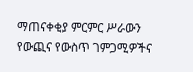ማጠናቀቂያ ምርምር ሥራውን የውጪና የውስጥ ገምጋሚዎችና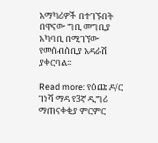አማካሪዎች በተገኙበት በዋናው ግቢ መግቢያ አካባቢ በሚገኘው የመሰብሰቢያ አዳራሽ ያቀርባል፡፡

Read more: የዕጩ ዶ/ር ገነሻ ማዳ የ3ኛ ዲግሪ ማጠናቀቂያ ምርምር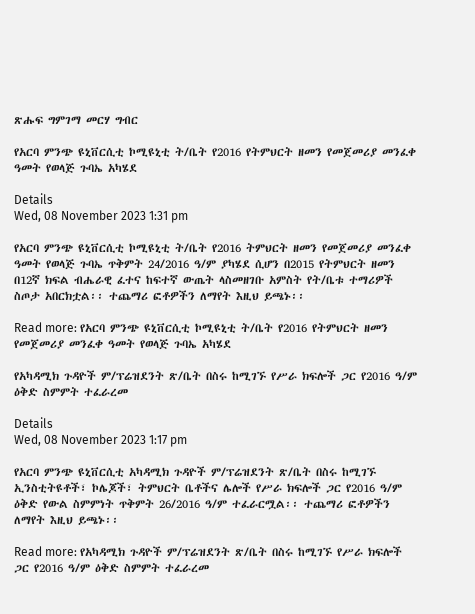ጽሑፍ ግምገማ መርሃ ግብር

የአርባ ምንጭ ዩኒቨርሲቲ ኮሚዩኒቲ ት/ቤት የ2016 የትምህርት ዘመን የመጀመሪያ መንፈቀ ዓመት የወላጅ ጉባኤ አካሄደ

Details
Wed, 08 November 2023 1:31 pm

የአርባ ምንጭ ዩኒቨርሲቲ ኮሚዩኒቲ ት/ቤት የ2016 ትምህርት ዘመን የመጀመሪያ መንፈቀ ዓመት የወላጅ ጉባኤ ጥቅምት 24/2016 ዓ/ም ያካሄደ ሲሆን በ2015 የትምህርት ዘመን በ12ኛ ክፍል ብሔራዊ ፈተና ከፍተኛ ውጤት ላስመዘገቡ አምስት የት/ቤቱ ተማሪዎች ስጦታ አበርክቷል፡፡ ተጨማሪ ፎቶዎችን ለማየት እዚህ ይጫኑ፡፡

Read more: የአርባ ምንጭ ዩኒቨርሲቲ ኮሚዩኒቲ ት/ቤት የ2016 የትምህርት ዘመን የመጀመሪያ መንፈቀ ዓመት የወላጅ ጉባኤ አካሄደ

የአካዳሚክ ጉዳዮች ም/ፕሬዝደንት ጽ/ቤት በስሩ ከሚገኙ የሥራ ክፍሎች ጋር የ2016 ዓ/ም ዕቅድ ስምምት ተፈራረመ

Details
Wed, 08 November 2023 1:17 pm

የአርባ ምንጭ ዩኒቨርሲቲ አካዳሚክ ጉዳዮች ም/ፕሬዝደንት ጽ/ቤት በስሩ ከሚገኙ ኢንስቲትዩቶች፣ ኮሌጆች፣ ትምህርት ቤቶችና ሌሎች የሥራ ክፍሎች ጋር የ2016 ዓ/ም ዕቅድ የውል ስምምነት ጥቅምት 26/2016 ዓ/ም ተፈራርሟል፡፡ ተጨማሪ ፎቶዎችን ለማየት እዚህ ይጫኑ፡፡

Read more: የአካዳሚክ ጉዳዮች ም/ፕሬዝደንት ጽ/ቤት በስሩ ከሚገኙ የሥራ ክፍሎች ጋር የ2016 ዓ/ም ዕቅድ ስምምት ተፈራረመ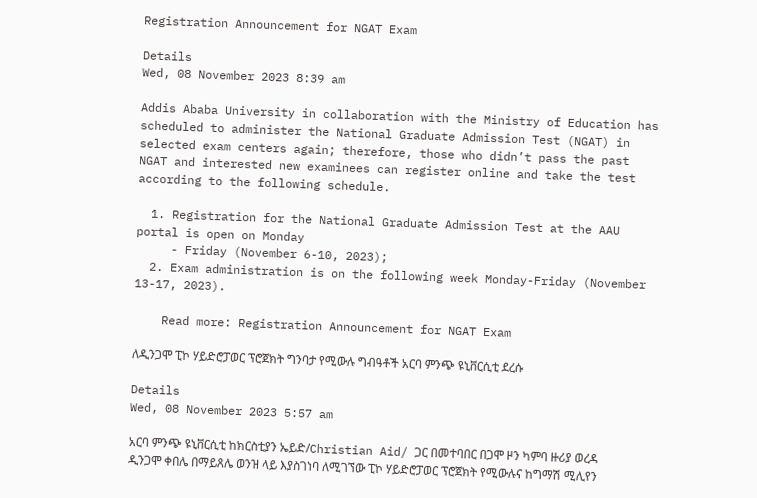Registration Announcement for NGAT Exam

Details
Wed, 08 November 2023 8:39 am

Addis Ababa University in collaboration with the Ministry of Education has scheduled to administer the National Graduate Admission Test (NGAT) in selected exam centers again; therefore, those who didn’t pass the past NGAT and interested new examinees can register online and take the test according to the following schedule.

  1. Registration for the National Graduate Admission Test at the AAU portal is open on Monday
     - Friday (November 6-10, 2023);
  2. Exam administration is on the following week Monday-Friday (November 13-17, 2023).

    Read more: Registration Announcement for NGAT Exam

ለዲንጋሞ ፒኮ ሃይድሮፓወር ፕሮጀክት ግንባታ የሚውሉ ግብዓቶች አርባ ምንጭ ዩኒቨርሲቲ ደረሱ

Details
Wed, 08 November 2023 5:57 am

አርባ ምንጭ ዩኒቨርሲቲ ከክርስቲያን ኤይድ/Christian Aid/ ጋር በመተባበር በጋሞ ዞን ካምባ ዙሪያ ወረዳ ዲንጋሞ ቀበሌ በማይጸሌ ወንዝ ላይ እያስገነባ ለሚገኘው ፒኮ ሃይድሮፓወር ፕሮጀክት የሚውሉና ከግማሽ ሚሊየን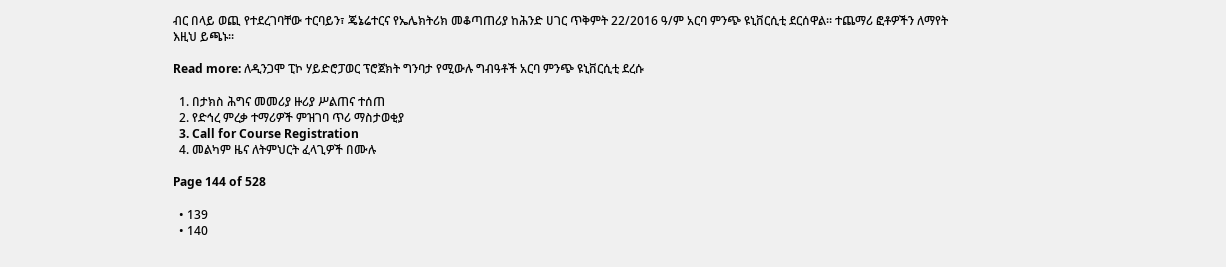ብር በላይ ወጪ የተደረገባቸው ተርባይን፣ ጄኔሬተርና የኤሌክትሪክ መቆጣጠሪያ ከሕንድ ሀገር ጥቅምት 22/2016 ዓ/ም አርባ ምንጭ ዩኒቨርሲቲ ደርሰዋል፡፡ ተጨማሪ ፎቶዎችን ለማየት እዚህ ይጫኑ፡፡

Read more: ለዲንጋሞ ፒኮ ሃይድሮፓወር ፕሮጀክት ግንባታ የሚውሉ ግብዓቶች አርባ ምንጭ ዩኒቨርሲቲ ደረሱ

  1. በታክስ ሕግና መመሪያ ዙሪያ ሥልጠና ተሰጠ
  2. የድኅረ ምረቃ ተማሪዎች ምዝገባ ጥሪ ማስታወቂያ
  3. Call for Course Registration
  4. መልካም ዜና ለትምህርት ፈላጊዎች በሙሉ

Page 144 of 528

  • 139
  • 140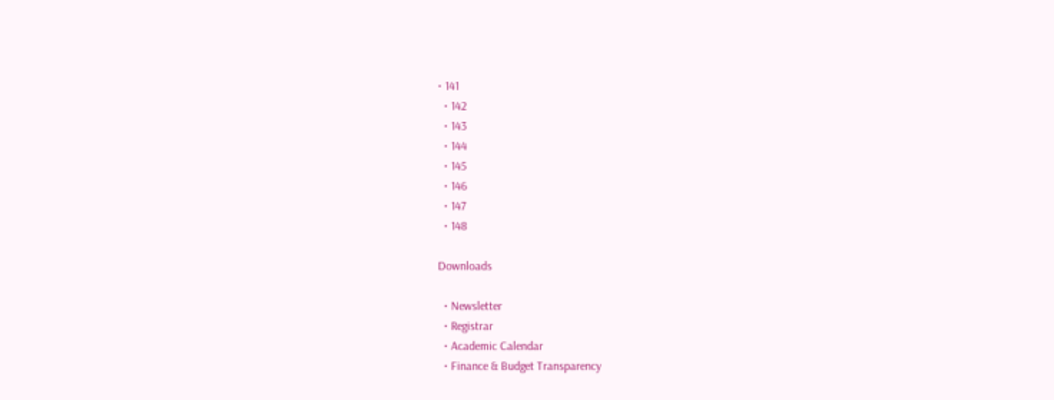• 141
  • 142
  • 143
  • 144
  • 145
  • 146
  • 147
  • 148

Downloads

  • Newsletter
  • Registrar
  • Academic Calendar
  • Finance & Budget Transparency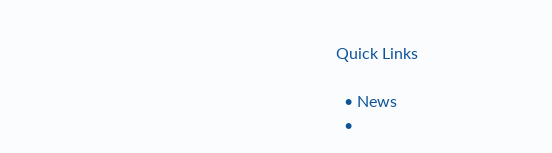Quick Links

  • News
  •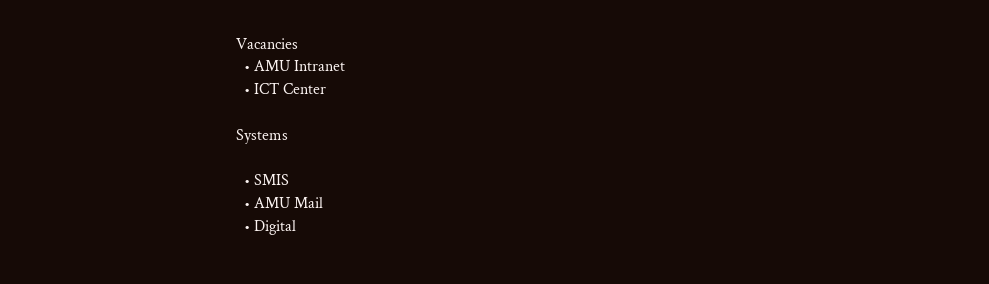Vacancies
  • AMU Intranet
  • ICT Center

Systems

  • SMIS
  • AMU Mail
  • Digital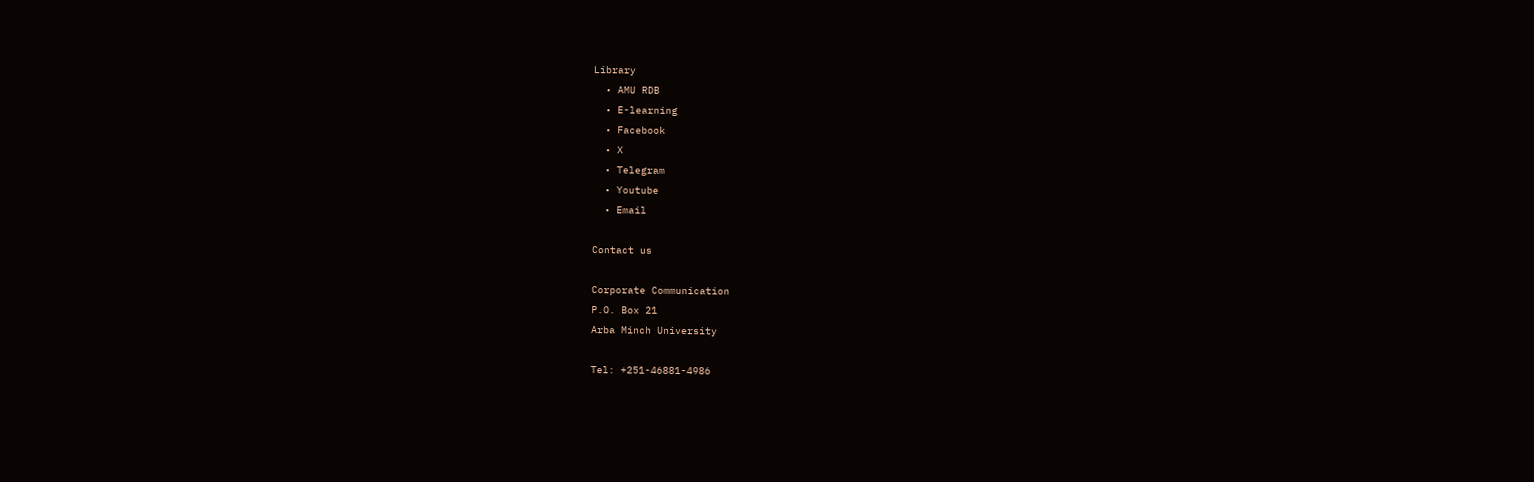Library
  • AMU RDB
  • E-learning
  • Facebook
  • X
  • Telegram
  • Youtube
  • Email

Contact us

Corporate Communication
P.O. Box 21
Arba Minch University

Tel: +251-46881-4986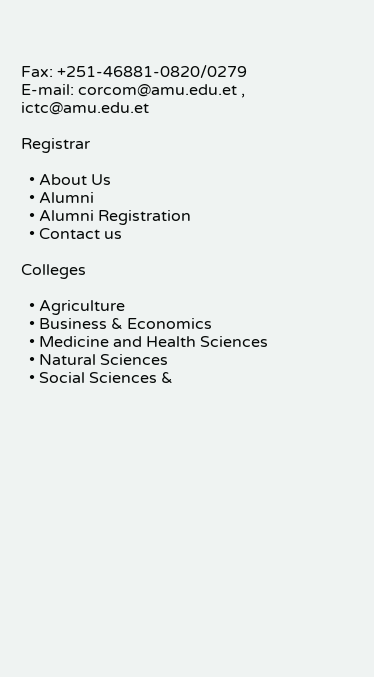Fax: +251-46881-0820/0279
E-mail: corcom@amu.edu.et , ictc@amu.edu.et

Registrar

  • About Us
  • Alumni
  • Alumni Registration
  • Contact us

Colleges

  • Agriculture
  • Business & Economics
  • Medicine and Health Sciences
  • Natural Sciences
  • Social Sciences &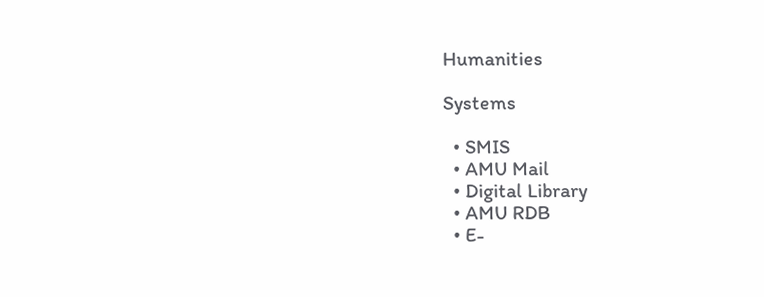Humanities

Systems

  • SMIS
  • AMU Mail
  • Digital Library
  • AMU RDB
  • E-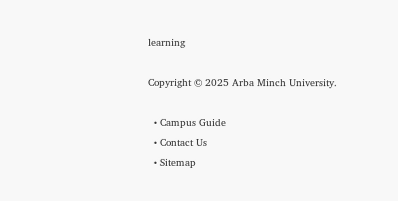learning

Copyright © 2025 Arba Minch University.

  • Campus Guide
  • Contact Us
  • Sitemap